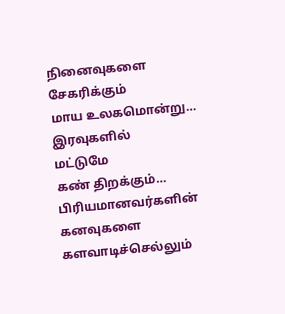நினைவுகளை
சேகரிக்கும்
மாய உலகமொன்று…
இரவுகளில்
மட்டுமே
கண் திறக்கும்…
பிரியமானவர்களின்
கனவுகளை
களவாடிச்செல்லும்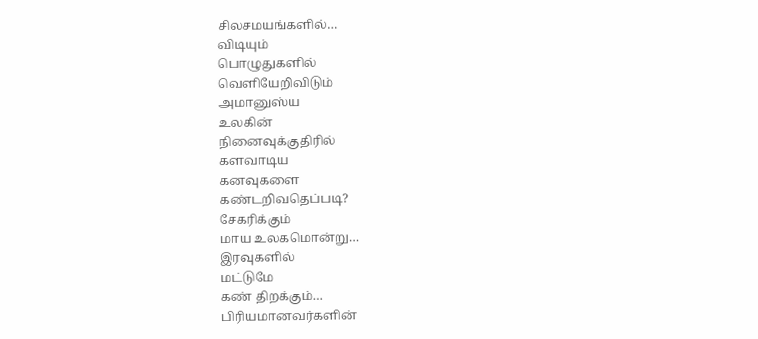சிலசமயங்களில்…
விடியும்
பொழுதுகளில்
வெளியேறிவிடும்
அமானுஸ்ய
உலகின்
நினைவுக்குதிரில்
களவாடிய
கனவுகளை
கண்டறிவதெப்படி?
சேகரிக்கும்
மாய உலகமொன்று…
இரவுகளில்
மட்டுமே
கண் திறக்கும்…
பிரியமானவர்களின்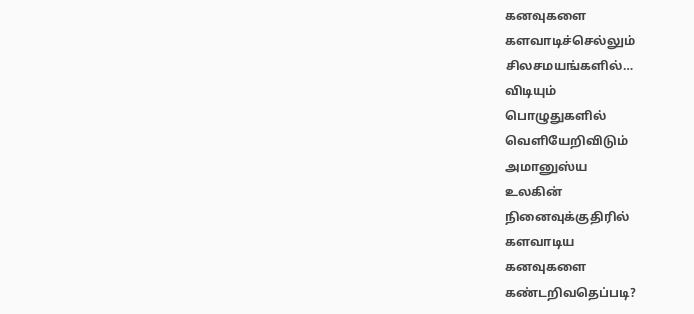கனவுகளை
களவாடிச்செல்லும்
சிலசமயங்களில்…
விடியும்
பொழுதுகளில்
வெளியேறிவிடும்
அமானுஸ்ய
உலகின்
நினைவுக்குதிரில்
களவாடிய
கனவுகளை
கண்டறிவதெப்படி?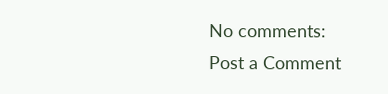No comments:
Post a Comment